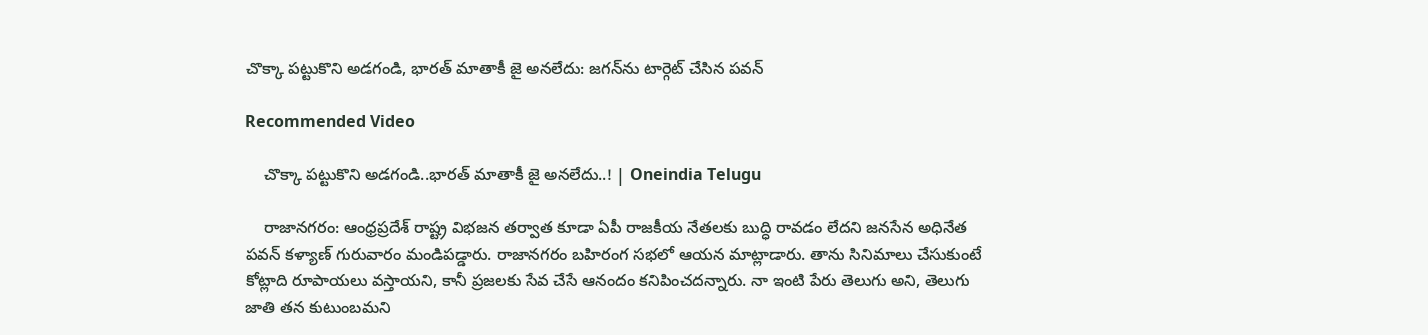చొక్కా పట్టుకొని అడగండి, భారత్ మాతాకీ జై అనలేదు: జగన్‌ను టార్గెట్ చేసిన పవన్

Recommended Video

    చొక్కా పట్టుకొని అడగండి..భారత్ మాతాకీ జై అనలేదు..! | Oneindia Telugu

    రాజానగరం: ఆంధ్రప్రదేశ్ రాష్ట్ర విభజన తర్వాత కూడా ఏపీ రాజకీయ నేతలకు బుద్ధి రావడం లేదని జనసేన అధినేత పవన్ కళ్యాణ్ గురువారం మండిపడ్డారు. రాజానగరం బహిరంగ సభలో ఆయన మాట్లాడారు. తాను సినిమాలు చేసుకుంటే కోట్లాది రూపాయలు వస్తాయని, కానీ ప్రజలకు సేవ చేసే ఆనందం కనిపించదన్నారు. నా ఇంటి పేరు తెలుగు అని, తెలుగు జాతి తన కుటుంబమని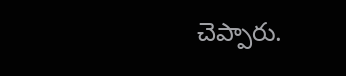చెప్పారు.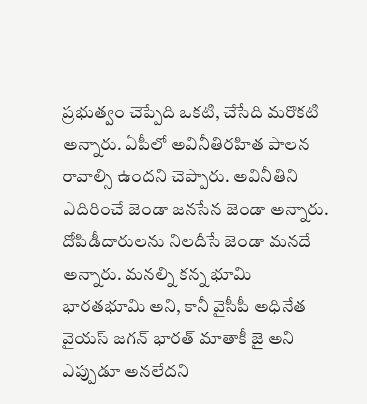ప్రభుత్వం చెప్పేది ఒకటి, చేసేది మరొకటి అన్నారు. ఏపీలో అవినీతిరహిత పాలన రావాల్సి ఉందని చెప్పారు. అవినీతిని ఎదిరించే జెండా జనసేన జెండా అన్నారు. దోపిడీదారులను నిలదీసే జెండా మనదే అన్నారు. మనల్ని కన్న భూమి భారతభూమి అని, కానీ వైసీపీ అధినేత వైయస్ జగన్ భారత్ మాతాకీ జై అని ఎప్పుడూ అనలేదని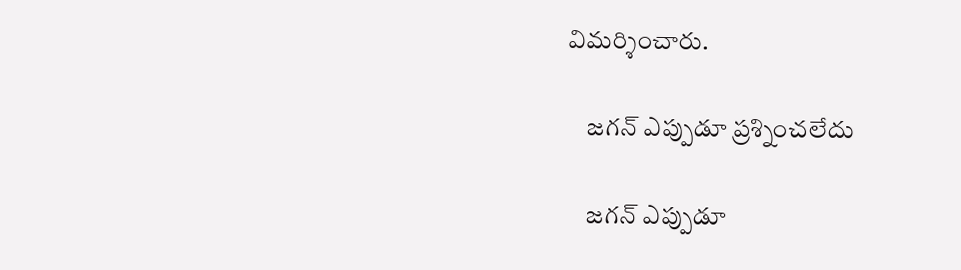విమర్శించారు.

    జగన్ ఎప్పుడూ ప్రశ్నించలేదు

    జగన్ ఎప్పుడూ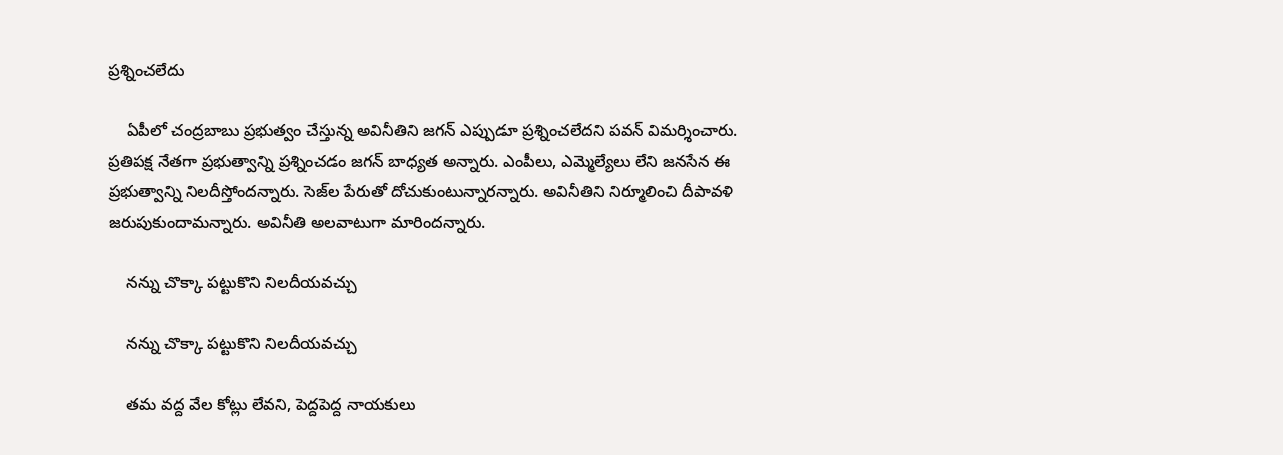ప్రశ్నించలేదు

    ఏపీలో చంద్రబాబు ప్రభుత్వం చేస్తున్న అవినీతిని జగన్ ఎప్పుడూ ప్రశ్నించలేదని పవన్ విమర్శించారు. ప్రతిపక్ష నేతగా ప్రభుత్వాన్ని ప్రశ్నించడం జగన్ బాధ్యత అన్నారు. ఎంపీలు, ఎమ్మెల్యేలు లేని జనసేన ఈ ప్రభుత్వాన్ని నిలదీస్తోందన్నారు. సెజ్‌ల పేరుతో దోచుకుంటున్నారన్నారు. అవినీతిని నిర్మూలించి దీపావళి జరుపుకుందామన్నారు. అవినీతి అలవాటుగా మారిందన్నారు.

    నన్ను చొక్కా పట్టుకొని నిలదీయవచ్చు

    నన్ను చొక్కా పట్టుకొని నిలదీయవచ్చు

    తమ వద్ద వేల కోట్లు లేవని, పెద్దపెద్ద నాయకులు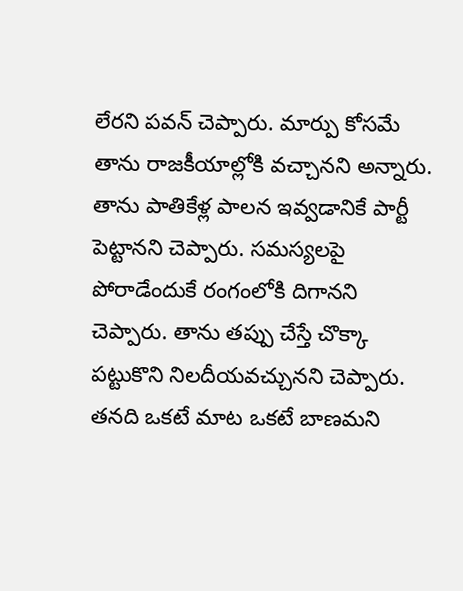లేరని పవన్ చెప్పారు. మార్పు కోసమే తాను రాజకీయాల్లోకి వచ్చానని అన్నారు. తాను పాతికేళ్ల పాలన ఇవ్వడానికే పార్టీ పెట్టానని చెప్పారు. సమస్యలపై పోరాడేందుకే రంగంలోకి దిగానని చెప్పారు. తాను తప్పు చేస్తే చొక్కా పట్టుకొని నిలదీయవచ్చునని చెప్పారు. తనది ఒకటే మాట ఒకటే బాణమని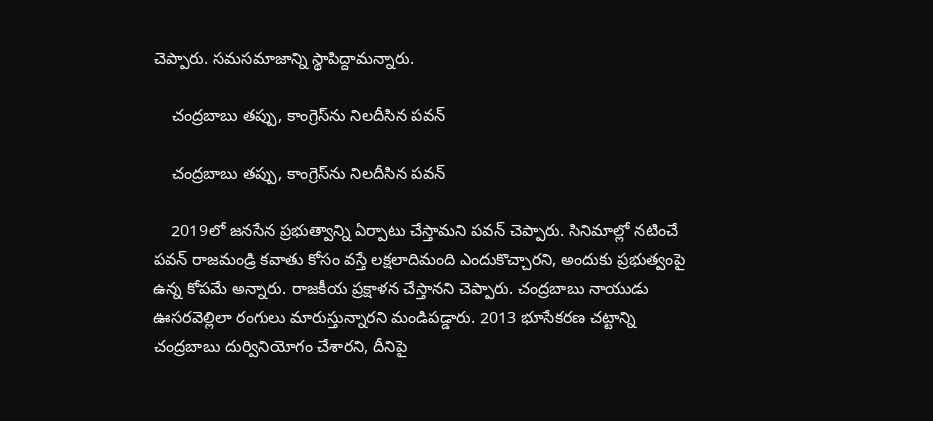చెప్పారు. సమసమాజాన్ని స్థాపిద్దామన్నారు.

    చంద్రబాబు తప్పు, కాంగ్రెస్‌ను నిలదీసిన పవన్

    చంద్రబాబు తప్పు, కాంగ్రెస్‌ను నిలదీసిన పవన్

    2019లో జనసేన ప్రభుత్వాన్ని ఏర్పాటు చేస్తామని పవన్ చెప్పారు. సినిమాల్లో నటించే పవన్ రాజమండ్రి కవాతు కోసం వస్తే లక్షలాదిమంది ఎందుకొచ్చారని, అందుకు ప్రభుత్వంపై ఉన్న కోపమే అన్నారు. రాజకీయ ప్రక్షాళన చేస్తానని చెప్పారు. చంద్రబాబు నాయుడు ఊసరవెల్లిలా రంగులు మారుస్తున్నారని మండిపడ్డారు. 2013 భూసేకరణ చట్టాన్ని చంద్రబాబు దుర్వినియోగం చేశారని, దీనిపై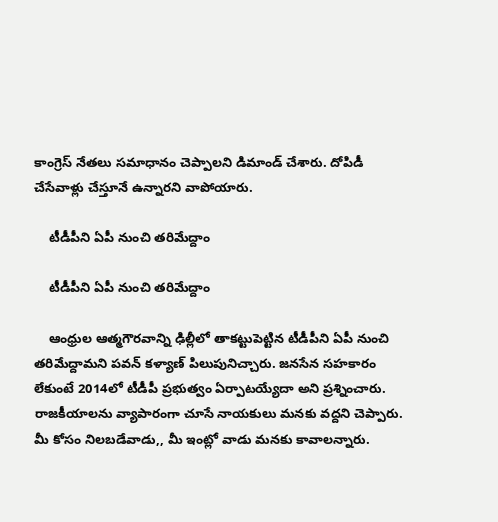కాంగ్రెస్ నేతలు సమాధానం చెప్పాలని డిమాండ్ చేశారు. దోపిడీ చేసేవాళ్లు చేస్తూనే ఉన్నారని వాపోయారు.

    టీడీపీని ఏపీ నుంచి తరిమేద్దాం

    టీడీపీని ఏపీ నుంచి తరిమేద్దాం

    ఆంధ్రుల ఆత్మగౌరవాన్ని ఢిల్లీలో తాకట్టుపెట్టిన టీడీపీని ఏపీ నుంచి తరిమేద్దామని పవన్ కళ్యాణ్ పిలుపునిచ్చారు. జనసేన సహకారం లేకుంటే 2014లో టీడీపీ ప్రభుత్వం ఏర్పాటయ్యేదా అని ప్రశ్నించారు. రాజకీయాలను వ్యాపారంగా చూసే నాయకులు మనకు వద్దని చెప్పారు. మీ కోసం నిలబడేవాడు,, మీ ఇంట్లో వాడు మనకు కావాలన్నారు.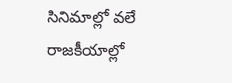సినిమాల్లో వలే రాజకీయాల్లో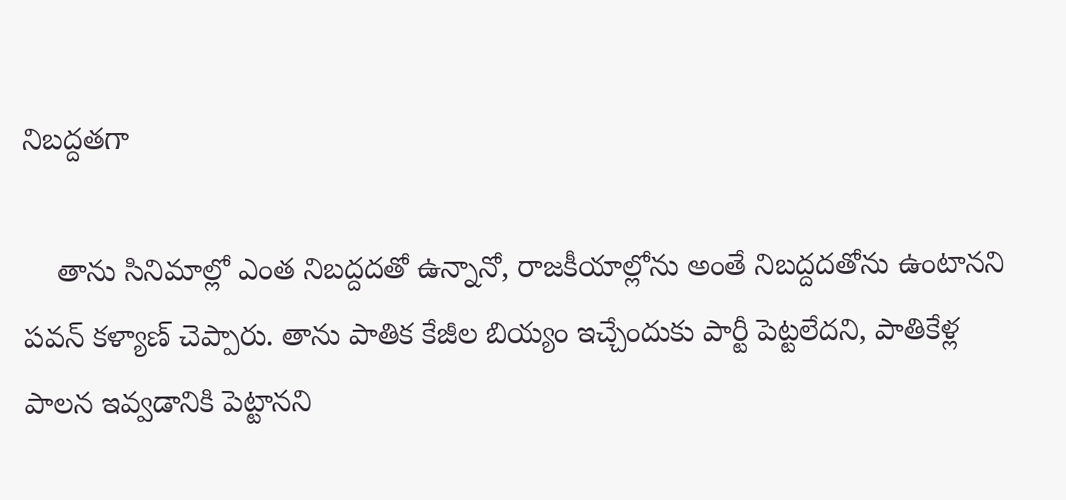నిబద్దతగా

    తాను సినిమాల్లో ఎంత నిబద్దదతో ఉన్నానో, రాజకీయాల్లోను అంతే నిబద్దదతోను ఉంటానని పవన్ కళ్యాణ్ చెప్పారు. తాను పాతిక కేజీల బియ్యం ఇచ్చేందుకు పార్టీ పెట్టలేదని, పాతికేళ్ల పాలన ఇవ్వడానికి పెట్టానని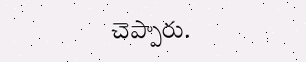చెప్పారు.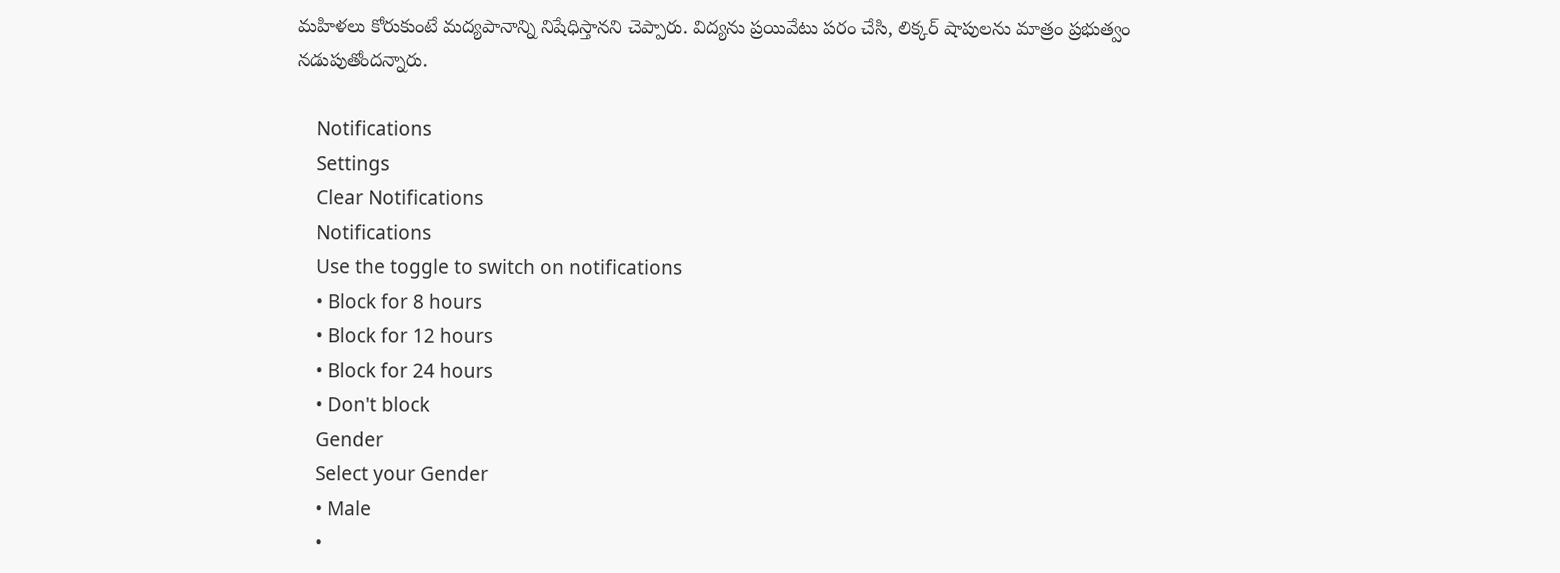మహిళలు కోరుకుంటే మద్యపానాన్ని నిషేధిస్తానని చెప్పారు. విద్యను ప్రయివేటు పరం చేసి, లిక్కర్ షాపులను మాత్రం ప్రభుత్వం నడుపుతోందన్నారు.

    Notifications
    Settings
    Clear Notifications
    Notifications
    Use the toggle to switch on notifications
    • Block for 8 hours
    • Block for 12 hours
    • Block for 24 hours
    • Don't block
    Gender
    Select your Gender
    • Male
    •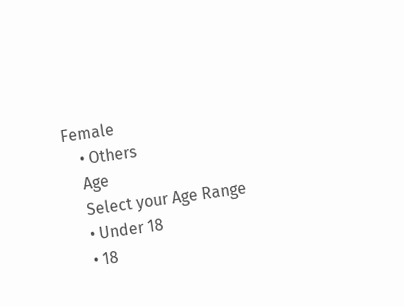Female
    • Others
    Age
    Select your Age Range
    • Under 18
    • 18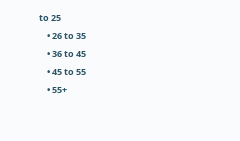to 25
    • 26 to 35
    • 36 to 45
    • 45 to 55
    • 55+